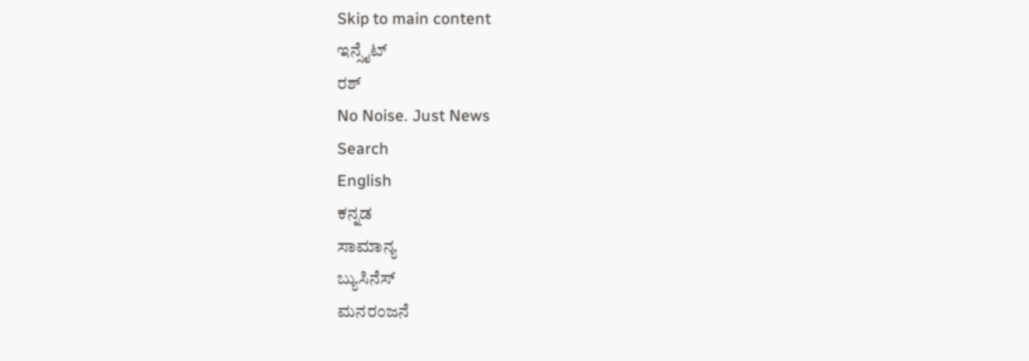Skip to main content
ಇನ್ಸೈಟ್
ರಶ್
No Noise. Just News
Search
English
ಕನ್ನಡ
ಸಾಮಾನ್ಯ
ಬ್ಯುಸಿನೆಸ್
ಮನರಂಜನೆ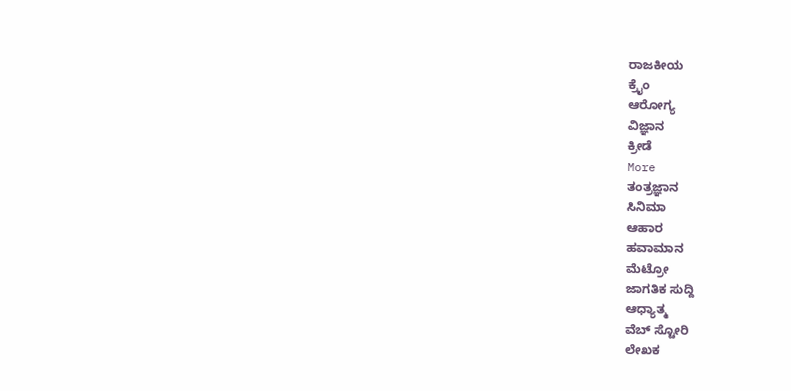ರಾಜಕೀಯ
ಕ್ರೈಂ
ಆರೋಗ್ಯ
ವಿಜ್ಞಾನ
ಕ್ರೀಡೆ
More
ತಂತ್ರಜ್ಞಾನ
ಸಿನಿಮಾ
ಆಹಾರ
ಹವಾಮಾನ
ಮೆಟ್ರೋ
ಜಾಗತಿಕ ಸುದ್ದಿ
ಆಧ್ಯಾತ್ಮ
ವೆಬ್ ಸ್ಟೋರಿ
ಲೇಖಕ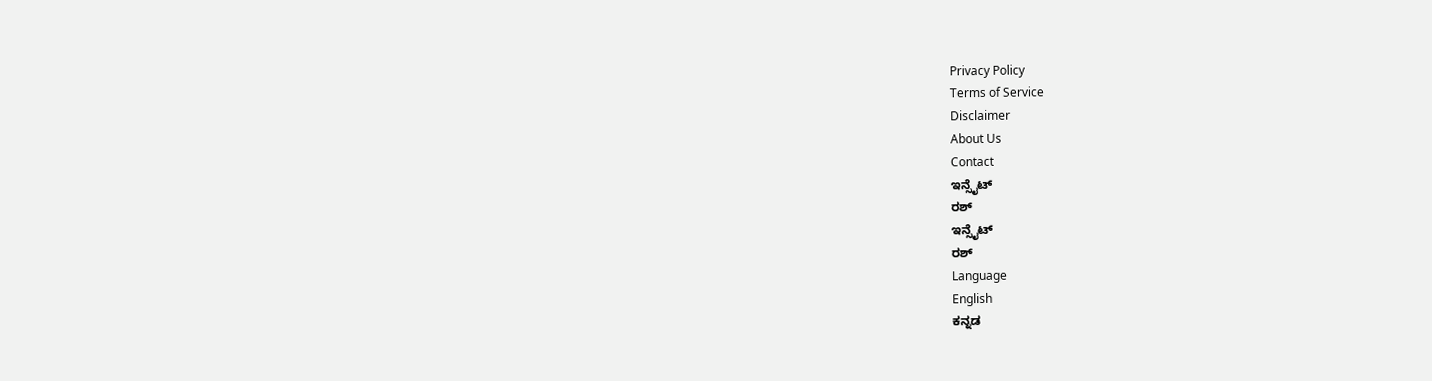Privacy Policy
Terms of Service
Disclaimer
About Us
Contact
ಇನ್ಸೈಟ್
ರಶ್
ಇನ್ಸೈಟ್
ರಶ್
Language
English
ಕನ್ನಡ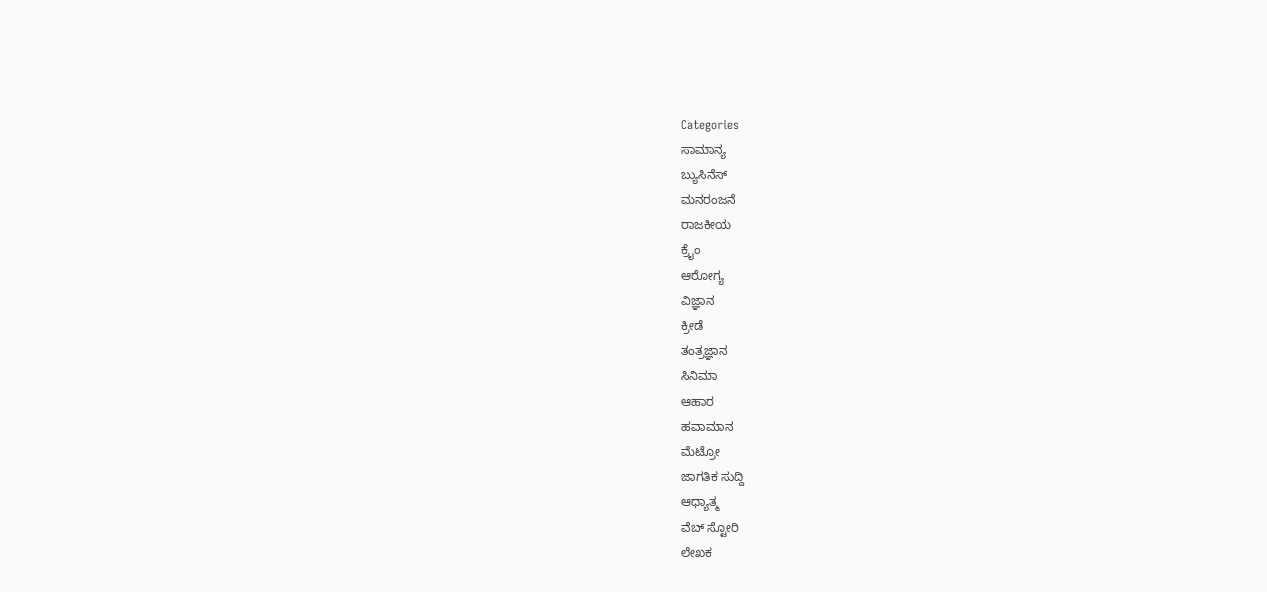Categories
ಸಾಮಾನ್ಯ
ಬ್ಯುಸಿನೆಸ್
ಮನರಂಜನೆ
ರಾಜಕೀಯ
ಕ್ರೈಂ
ಆರೋಗ್ಯ
ವಿಜ್ಞಾನ
ಕ್ರೀಡೆ
ತಂತ್ರಜ್ಞಾನ
ಸಿನಿಮಾ
ಆಹಾರ
ಹವಾಮಾನ
ಮೆಟ್ರೋ
ಜಾಗತಿಕ ಸುದ್ದಿ
ಆಧ್ಯಾತ್ಮ
ವೆಬ್ ಸ್ಟೋರಿ
ಲೇಖಕ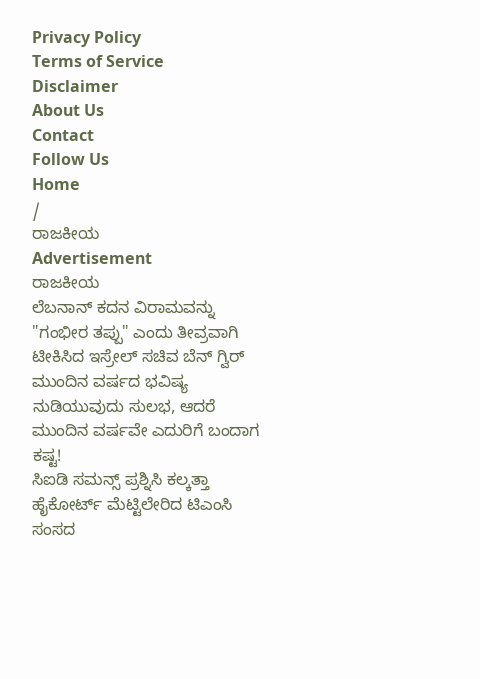Privacy Policy
Terms of Service
Disclaimer
About Us
Contact
Follow Us
Home
/
ರಾಜಕೀಯ
Advertisement
ರಾಜಕೀಯ
ಲೆಬನಾನ್ ಕದನ ವಿರಾಮವನ್ನು "ಗಂಭೀರ ತಪ್ಪು" ಎಂದು ತೀವ್ರವಾಗಿ ಟೀಕಿಸಿದ ಇಸ್ರೇಲ್ ಸಚಿವ ಬೆನ್ ಗ್ವಿರ್
ಮುಂದಿನ ವರ್ಷದ ಭವಿಷ್ಯ ನುಡಿಯುವುದು ಸುಲಭ, ಆದರೆ ಮುಂದಿನ ವರ್ಷವೇ ಎದುರಿಗೆ ಬಂದಾಗ ಕಷ್ಟ!
ಸಿಐಡಿ ಸಮನ್ಸ್ ಪ್ರಶ್ನಿಸಿ ಕಲ್ಕತ್ತಾ ಹೈಕೋರ್ಟ್ ಮೆಟ್ಟಿಲೇರಿದ ಟಿಎಂಸಿ ಸಂಸದ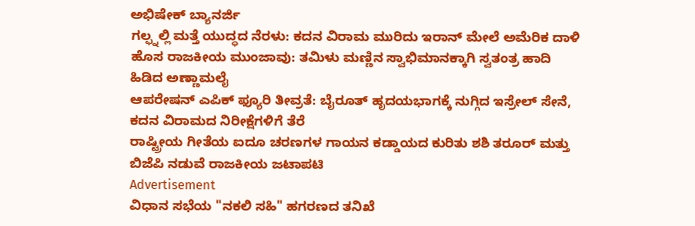ಅಭಿಷೇಕ್ ಬ್ಯಾನರ್ಜಿ
ಗಲ್ಫ್ನಲ್ಲಿ ಮತ್ತೆ ಯುದ್ಧದ ನೆರಳು: ಕದನ ವಿರಾಮ ಮುರಿದು ಇರಾನ್ ಮೇಲೆ ಅಮೆರಿಕ ದಾಳಿ
ಹೊಸ ರಾಜಕೀಯ ಮುಂಜಾವು: ತಮಿಳು ಮಣ್ಣಿನ ಸ್ವಾಭಿಮಾನಕ್ಕಾಗಿ ಸ್ವತಂತ್ರ ಹಾದಿ ಹಿಡಿದ ಅಣ್ಣಾಮಲೈ
ಆಪರೇಷನ್ ಎಪಿಕ್ ಫ್ಯೂರಿ ತೀವ್ರತೆ: ಬೈರೂತ್ ಹೃದಯಭಾಗಕ್ಕೆ ನುಗ್ಗಿದ ಇಸ್ರೇಲ್ ಸೇನೆ, ಕದನ ವಿರಾಮದ ನಿರೀಕ್ಷೆಗಳಿಗೆ ತೆರೆ
ರಾಷ್ಟ್ರೀಯ ಗೀತೆಯ ಐದೂ ಚರಣಗಳ ಗಾಯನ ಕಡ್ಡಾಯದ ಕುರಿತು ಶಶಿ ತರೂರ್ ಮತ್ತು ಬಿಜೆಪಿ ನಡುವೆ ರಾಜಕೀಯ ಜಟಾಪಟಿ
Advertisement
ವಿಧಾನ ಸಭೆಯ "ನಕಲಿ ಸಹಿ" ಹಗರಣದ ತನಿಖೆ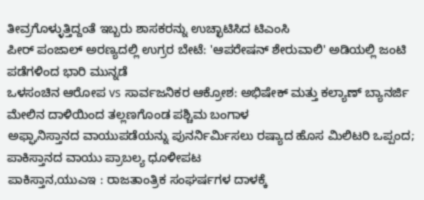ತೀವ್ರಗೊಳ್ಳುತ್ತಿದ್ದಂತೆ ಇಬ್ಬರು ಶಾಸಕರನ್ನು ಉಚ್ಛಾಟಿಸಿದ ಟಿಎಂಸಿ
ಪೀರ್ ಪಂಜಾಲ್ ಅರಣ್ಯದಲ್ಲಿ ಉಗ್ರರ ಬೇಟೆ: 'ಆಪರೇಷನ್ ಶೇರುವಾಲಿ' ಅಡಿಯಲ್ಲಿ ಜಂಟಿ ಪಡೆಗಳಿಂದ ಭಾರಿ ಮುನ್ನಡೆ
ಒಳಸಂಚಿನ ಆರೋಪ vs ಸಾರ್ವಜನಿಕರ ಆಕ್ರೋಶ: ಅಭಿಷೇಕ್ ಮತ್ತು ಕಲ್ಯಾಣ್ ಬ್ಯಾನರ್ಜಿ ಮೇಲಿನ ದಾಳಿಯಿಂದ ತಲ್ಲಣಗೊಂಡ ಪಶ್ಚಿಮ ಬಂಗಾಳ
ಅಫ್ಘಾನಿಸ್ತಾನದ ವಾಯುಪಡೆಯನ್ನು ಪುನರ್ನಿರ್ಮಿಸಲು ರಷ್ಯಾದ ಹೊಸ ಮಿಲಿಟರಿ ಒಪ್ಪಂದ; ಪಾಕಿಸ್ತಾನದ ವಾಯು ಪ್ರಾಬಲ್ಯ ಧೂಳೀಪಟ
ಪಾಕಿಸ್ತಾನ,ಯುಎಇ : ರಾಜತಾಂತ್ರಿಕ ಸಂಘರ್ಷಗಳ ದಾಳಕ್ಕೆ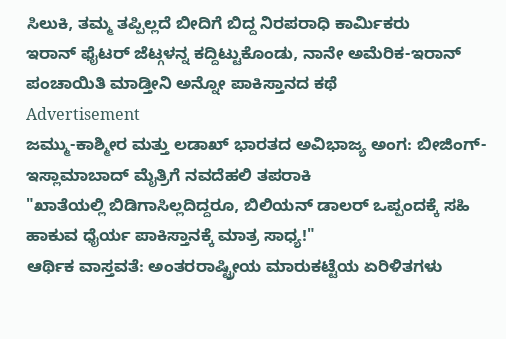ಸಿಲುಕಿ, ತಮ್ಮ ತಪ್ಪಿಲ್ಲದೆ ಬೀದಿಗೆ ಬಿದ್ದ ನಿರಪರಾಧಿ ಕಾರ್ಮಿಕರು
ಇರಾನ್ ಫೈಟರ್ ಜೆಟ್ಗಳನ್ನ ಕದ್ದಿಟ್ಟುಕೊಂಡು, ನಾನೇ ಅಮೆರಿಕ-ಇರಾನ್ ಪಂಚಾಯಿತಿ ಮಾಡ್ತೀನಿ ಅನ್ನೋ ಪಾಕಿಸ್ತಾನದ ಕಥೆ
Advertisement
ಜಮ್ಮು-ಕಾಶ್ಮೀರ ಮತ್ತು ಲಡಾಖ್ ಭಾರತದ ಅವಿಭಾಜ್ಯ ಅಂಗ: ಬೀಜಿಂಗ್-ಇಸ್ಲಾಮಾಬಾದ್ ಮೈತ್ರಿಗೆ ನವದೆಹಲಿ ತಪರಾಕಿ
"ಖಾತೆಯಲ್ಲಿ ಬಿಡಿಗಾಸಿಲ್ಲದಿದ್ದರೂ, ಬಿಲಿಯನ್ ಡಾಲರ್ ಒಪ್ಪಂದಕ್ಕೆ ಸಹಿ ಹಾಕುವ ಧೈರ್ಯ ಪಾಕಿಸ್ತಾನಕ್ಕೆ ಮಾತ್ರ ಸಾಧ್ಯ!"
ಆರ್ಥಿಕ ವಾಸ್ತವತೆ: ಅಂತರರಾಷ್ಟ್ರೀಯ ಮಾರುಕಟ್ಟೆಯ ಏರಿಳಿತಗಳು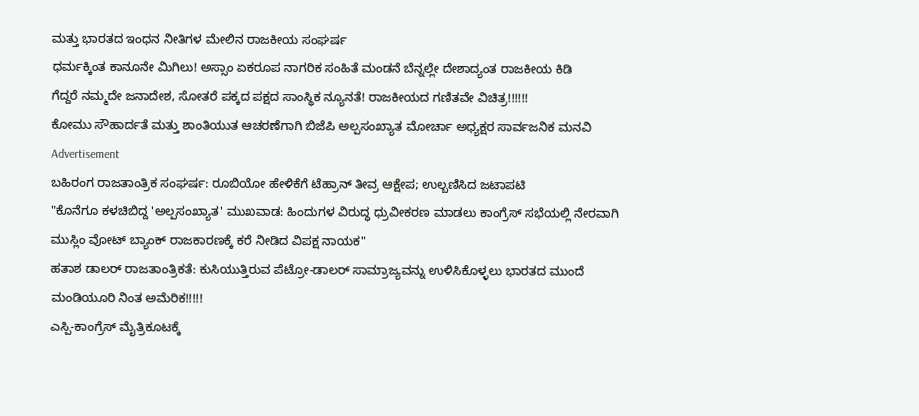ಮತ್ತು ಭಾರತದ ಇಂಧನ ನೀತಿಗಳ ಮೇಲಿನ ರಾಜಕೀಯ ಸಂಘರ್ಷ
ಧರ್ಮಕ್ಕಿಂತ ಕಾನೂನೇ ಮಿಗಿಲು! ಅಸ್ಸಾಂ ಏಕರೂಪ ನಾಗರಿಕ ಸಂಹಿತೆ ಮಂಡನೆ ಬೆನ್ನಲ್ಲೇ ದೇಶಾದ್ಯಂತ ರಾಜಕೀಯ ಕಿಡಿ
ಗೆದ್ದರೆ ನಮ್ಮದೇ ಜನಾದೇಶ, ಸೋತರೆ ಪಕ್ಕದ ಪಕ್ಷದ ಸಾಂಸ್ಥಿಕ ನ್ಯೂನತೆ! ರಾಜಕೀಯದ ಗಣಿತವೇ ವಿಚಿತ್ರ!!!!!!
ಕೋಮು ಸೌಹಾರ್ದತೆ ಮತ್ತು ಶಾಂತಿಯುತ ಆಚರಣೆಗಾಗಿ ಬಿಜೆಪಿ ಅಲ್ಪಸಂಖ್ಯಾತ ಮೋರ್ಚಾ ಅಧ್ಯಕ್ಷರ ಸಾರ್ವಜನಿಕ ಮನವಿ
Advertisement
ಬಹಿರಂಗ ರಾಜತಾಂತ್ರಿಕ ಸಂಘರ್ಷ: ರೂಬಿಯೋ ಹೇಳಿಕೆಗೆ ಟೆಹ್ರಾನ್ ತೀವ್ರ ಆಕ್ಷೇಪ; ಉಲ್ಬಣಿಸಿದ ಜಟಾಪಟಿ
"ಕೊನೆಗೂ ಕಳಚಿಬಿದ್ದ 'ಅಲ್ಪಸಂಖ್ಯಾತ' ಮುಖವಾಡ: ಹಿಂದುಗಳ ವಿರುದ್ಧ ಧ್ರುವೀಕರಣ ಮಾಡಲು ಕಾಂಗ್ರೆಸ್ ಸಭೆಯಲ್ಲಿ ನೇರವಾಗಿ ಮುಸ್ಲಿಂ ವೋಟ್ ಬ್ಯಾಂಕ್ ರಾಜಕಾರಣಕ್ಕೆ ಕರೆ ನೀಡಿದ ವಿಪಕ್ಷ ನಾಯಕ"
ಹತಾಶ ಡಾಲರ್ ರಾಜತಾಂತ್ರಿಕತೆ: ಕುಸಿಯುತ್ತಿರುವ ಪೆಟ್ರೋ-ಡಾಲರ್ ಸಾಮ್ರಾಜ್ಯವನ್ನು ಉಳಿಸಿಕೊಳ್ಳಲು ಭಾರತದ ಮುಂದೆ ಮಂಡಿಯೂರಿ ನಿಂತ ಅಮೆರಿಕ!!!!!
ಎಸ್ಪಿ-ಕಾಂಗ್ರೆಸ್ ಮೈತ್ರಿಕೂಟಕ್ಕೆ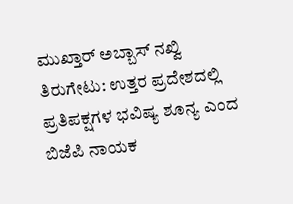ಮುಖ್ತಾರ್ ಅಬ್ಬಾಸ್ ನಖ್ವಿ ತಿರುಗೇಟು: ಉತ್ತರ ಪ್ರದೇಶದಲ್ಲಿ ಪ್ರತಿಪಕ್ಷಗಳ ಭವಿಷ್ಯ ಶೂನ್ಯ ಎಂದ ಬಿಜೆಪಿ ನಾಯಕ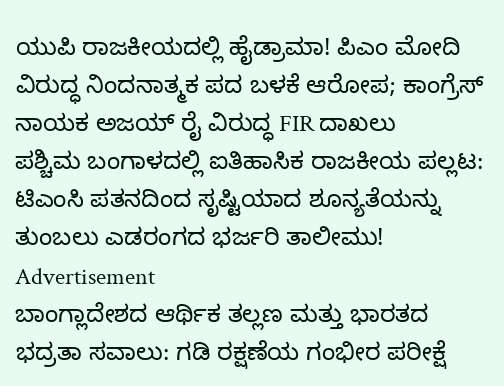ಯುಪಿ ರಾಜಕೀಯದಲ್ಲಿ ಹೈಡ್ರಾಮಾ! ಪಿಎಂ ಮೋದಿ ವಿರುದ್ಧ ನಿಂದನಾತ್ಮಕ ಪದ ಬಳಕೆ ಆರೋಪ; ಕಾಂಗ್ರೆಸ್ ನಾಯಕ ಅಜಯ್ ರೈ ವಿರುದ್ಧ FIR ದಾಖಲು
ಪಶ್ಚಿಮ ಬಂಗಾಳದಲ್ಲಿ ಐತಿಹಾಸಿಕ ರಾಜಕೀಯ ಪಲ್ಲಟ: ಟಿಎಂಸಿ ಪತನದಿಂದ ಸೃಷ್ಟಿಯಾದ ಶೂನ್ಯತೆಯನ್ನು ತುಂಬಲು ಎಡರಂಗದ ಭರ್ಜರಿ ತಾಲೀಮು!
Advertisement
ಬಾಂಗ್ಲಾದೇಶದ ಆರ್ಥಿಕ ತಲ್ಲಣ ಮತ್ತು ಭಾರತದ ಭದ್ರತಾ ಸವಾಲು: ಗಡಿ ರಕ್ಷಣೆಯ ಗಂಭೀರ ಪರೀಕ್ಷೆ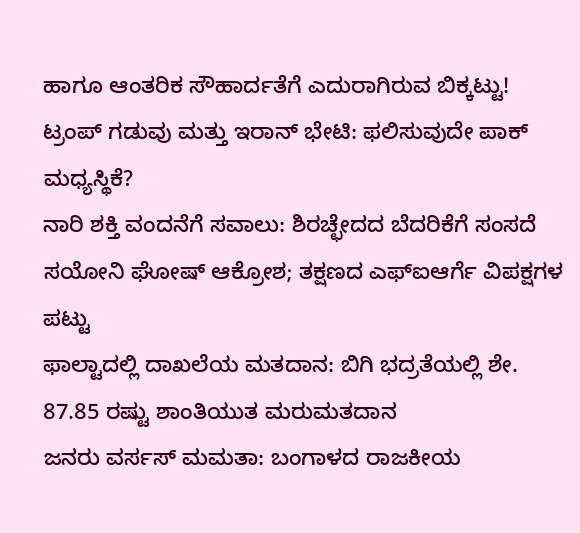ಹಾಗೂ ಆಂತರಿಕ ಸೌಹಾರ್ದತೆಗೆ ಎದುರಾಗಿರುವ ಬಿಕ್ಕಟ್ಟು!
ಟ್ರಂಪ್ ಗಡುವು ಮತ್ತು ಇರಾನ್ ಭೇಟಿ: ಫಲಿಸುವುದೇ ಪಾಕ್ ಮಧ್ಯಸ್ಥಿಕೆ?
ನಾರಿ ಶಕ್ತಿ ವಂದನೆಗೆ ಸವಾಲು: ಶಿರಚ್ಛೇದದ ಬೆದರಿಕೆಗೆ ಸಂಸದೆ ಸಯೋನಿ ಘೋಷ್ ಆಕ್ರೋಶ; ತಕ್ಷಣದ ಎಫ್ಐಆರ್ಗೆ ವಿಪಕ್ಷಗಳ ಪಟ್ಟು
ಫಾಲ್ಟಾದಲ್ಲಿ ದಾಖಲೆಯ ಮತದಾನ: ಬಿಗಿ ಭದ್ರತೆಯಲ್ಲಿ ಶೇ. 87.85 ರಷ್ಟು ಶಾಂತಿಯುತ ಮರುಮತದಾನ
ಜನರು ವರ್ಸಸ್ ಮಮತಾ: ಬಂಗಾಳದ ರಾಜಕೀಯ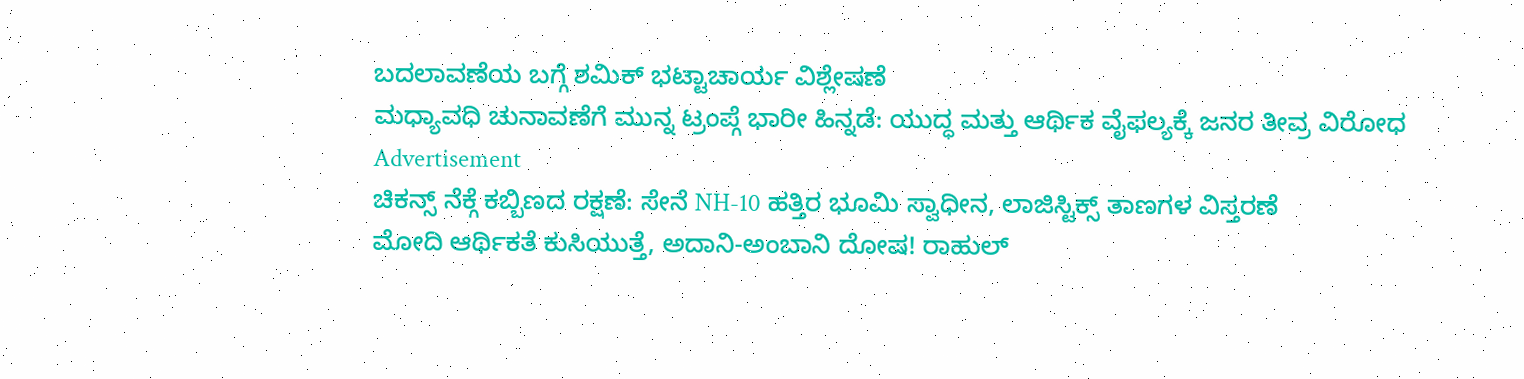ಬದಲಾವಣೆಯ ಬಗ್ಗೆ ಶಮಿಕ್ ಭಟ್ಟಾಚಾರ್ಯ ವಿಶ್ಲೇಷಣೆ
ಮಧ್ಯಾವಧಿ ಚುನಾವಣೆಗೆ ಮುನ್ನ ಟ್ರಂಪ್ಗೆ ಭಾರೀ ಹಿನ್ನಡೆ: ಯುದ್ಧ ಮತ್ತು ಆರ್ಥಿಕ ವೈಫಲ್ಯಕ್ಕೆ ಜನರ ತೀವ್ರ ವಿರೋಧ
Advertisement
ಚಿಕನ್ಸ್ ನೆಕ್ಗೆ ಕಬ್ಬಿಣದ ರಕ್ಷಣೆ: ಸೇನೆ NH-10 ಹತ್ತಿರ ಭೂಮಿ ಸ್ವಾಧೀನ, ಲಾಜಿಸ್ಟಿಕ್ಸ್ ತಾಣಗಳ ವಿಸ್ತರಣೆ
ಮೋದಿ ಆರ್ಥಿಕತೆ ಕುಸಿಯುತ್ತೆ, ಅದಾನಿ-ಅಂಬಾನಿ ದೋಷ! ರಾಹುಲ್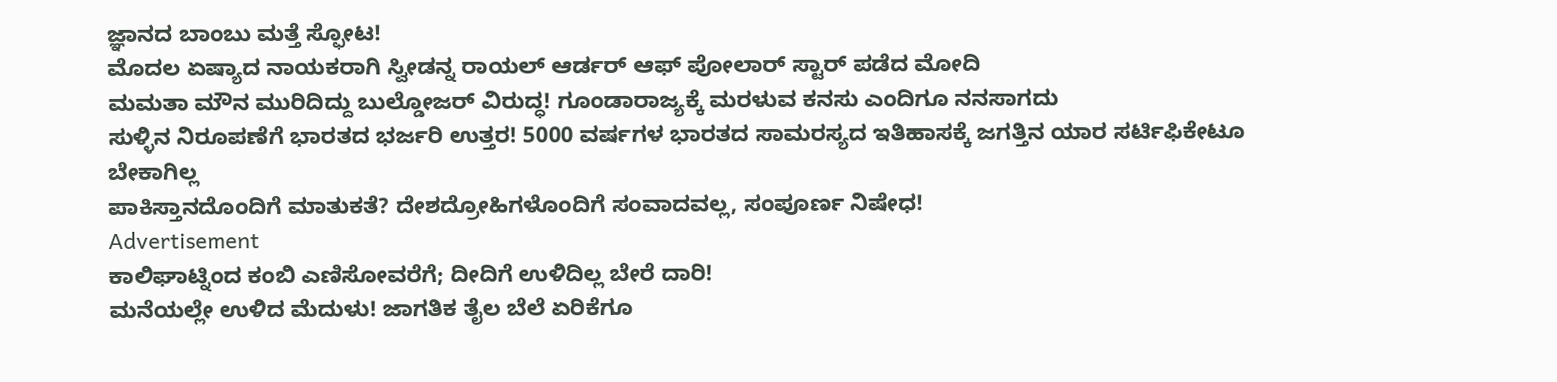ಜ್ಞಾನದ ಬಾಂಬು ಮತ್ತೆ ಸ್ಫೋಟ!
ಮೊದಲ ಏಷ್ಯಾದ ನಾಯಕರಾಗಿ ಸ್ವೀಡನ್ನ ರಾಯಲ್ ಆರ್ಡರ್ ಆಫ್ ಪೋಲಾರ್ ಸ್ಟಾರ್ ಪಡೆದ ಮೋದಿ
ಮಮತಾ ಮೌನ ಮುರಿದಿದ್ದು ಬುಲ್ಡೋಜರ್ ವಿರುದ್ಧ! ಗೂಂಡಾರಾಜ್ಯಕ್ಕೆ ಮರಳುವ ಕನಸು ಎಂದಿಗೂ ನನಸಾಗದು
ಸುಳ್ಳಿನ ನಿರೂಪಣೆಗೆ ಭಾರತದ ಭರ್ಜರಿ ಉತ್ತರ! 5000 ವರ್ಷಗಳ ಭಾರತದ ಸಾಮರಸ್ಯದ ಇತಿಹಾಸಕ್ಕೆ ಜಗತ್ತಿನ ಯಾರ ಸರ್ಟಿಫಿಕೇಟೂ ಬೇಕಾಗಿಲ್ಲ
ಪಾಕಿಸ್ತಾನದೊಂದಿಗೆ ಮಾತುಕತೆ? ದೇಶದ್ರೋಹಿಗಳೊಂದಿಗೆ ಸಂವಾದವಲ್ಲ, ಸಂಪೂರ್ಣ ನಿಷೇಧ!
Advertisement
ಕಾಲಿಘಾಟ್ನಿಂದ ಕಂಬಿ ಎಣಿಸೋವರೆಗೆ; ದೀದಿಗೆ ಉಳಿದಿಲ್ಲ ಬೇರೆ ದಾರಿ!
ಮನೆಯಲ್ಲೇ ಉಳಿದ ಮೆದುಳು! ಜಾಗತಿಕ ತೈಲ ಬೆಲೆ ಏರಿಕೆಗೂ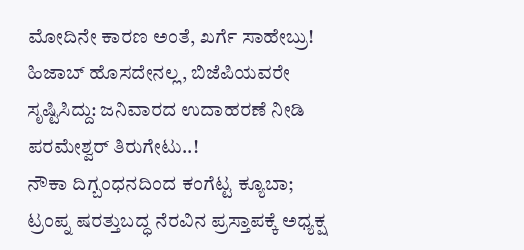ಮೋದಿನೇ ಕಾರಣ ಅಂತೆ, ಖರ್ಗೆ ಸಾಹೇಬ್ರು!
ಹಿಜಾಬ್ ಹೊಸದೇನಲ್ಲ, ಬಿಜೆಪಿಯವರೇ ಸೃಷ್ಟಿಸಿದ್ದು: ಜನಿವಾರದ ಉದಾಹರಣೆ ನೀಡಿ ಪರಮೇಶ್ವರ್ ತಿರುಗೇಟು..!
ನೌಕಾ ದಿಗ್ಬಂಧನದಿಂದ ಕಂಗೆಟ್ಟ ಕ್ಯೂಬಾ; ಟ್ರಂಪ್ನ ಷರತ್ತುಬದ್ಧ ನೆರವಿನ ಪ್ರಸ್ತಾಪಕ್ಕೆ ಅಧ್ಯಕ್ಷ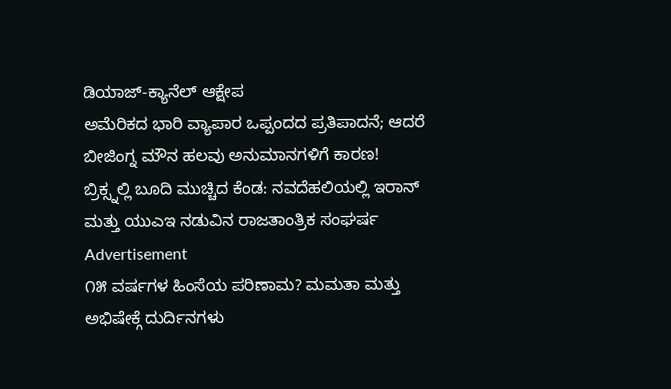ಡಿಯಾಜ್-ಕ್ಯಾನೆಲ್ ಆಕ್ಷೇಪ
ಅಮೆರಿಕದ ಭಾರಿ ವ್ಯಾಪಾರ ಒಪ್ಪಂದದ ಪ್ರತಿಪಾದನೆ; ಆದರೆ ಬೀಜಿಂಗ್ನ ಮೌನ ಹಲವು ಅನುಮಾನಗಳಿಗೆ ಕಾರಣ!
ಬ್ರಿಕ್ಸ್ನಲ್ಲಿ ಬೂದಿ ಮುಚ್ಚಿದ ಕೆಂಡ: ನವದೆಹಲಿಯಲ್ಲಿ ಇರಾನ್ ಮತ್ತು ಯುಎಇ ನಡುವಿನ ರಾಜತಾಂತ್ರಿಕ ಸಂಘರ್ಷ
Advertisement
೧೫ ವರ್ಷಗಳ ಹಿಂಸೆಯ ಪರಿಣಾಮ? ಮಮತಾ ಮತ್ತು ಅಭಿಷೇಕ್ಗೆ ದುರ್ದಿನಗಳು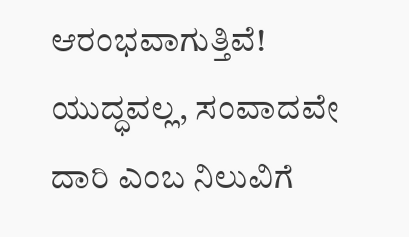ಆರಂಭವಾಗುತ್ತಿವೆ!
ಯುದ್ಧವಲ್ಲ, ಸಂವಾದವೇ ದಾರಿ ಎಂಬ ನಿಲುವಿಗೆ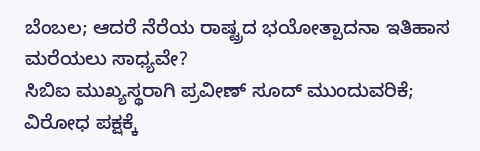ಬೆಂಬಲ; ಆದರೆ ನೆರೆಯ ರಾಷ್ಟ್ರದ ಭಯೋತ್ಪಾದನಾ ಇತಿಹಾಸ ಮರೆಯಲು ಸಾಧ್ಯವೇ?
ಸಿಬಿಐ ಮುಖ್ಯಸ್ಥರಾಗಿ ಪ್ರವೀಣ್ ಸೂದ್ ಮುಂದುವರಿಕೆ; ವಿರೋಧ ಪಕ್ಷಕ್ಕೆ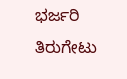ಭರ್ಜರಿ ತಿರುಗೇಟು